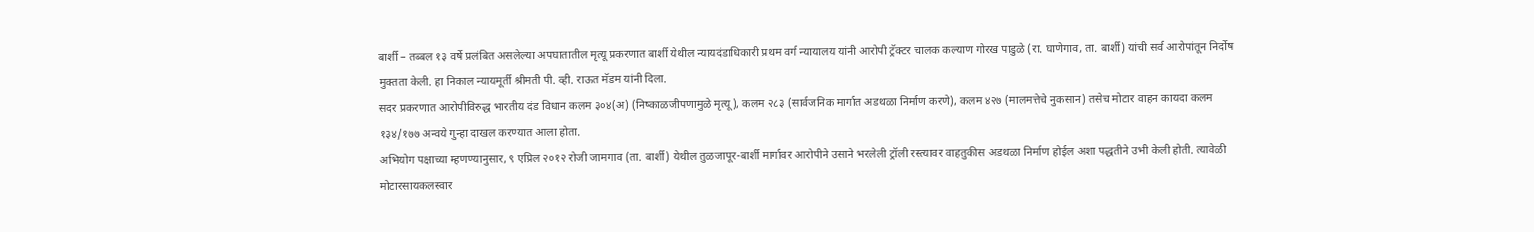बार्शी – तब्बल १३ वर्षे प्रलंबित असलेल्या अपघातातील मृत्यू प्रकरणात बार्शी येथील न्यायदंडाधिकारी प्रथम वर्ग न्यायालय यांनी आरोपी ट्रॅक्टर चालक कल्याण गोरख पाडुळे (रा. घाणेगाव, ता. बार्शी) यांची सर्व आरोपांतून निर्दोष मुक्तता केली. हा निकाल न्यायमूर्ती श्रीमती पी. व्ही. राऊत मॅडम यांनी दिला.
सदर प्रकरणात आरोपीविरुद्ध भारतीय दंड विधान कलम ३०४(अ) (निष्काळजीपणामुळे मृत्यू), कलम २८३ (सार्वजनिक मार्गात अडथळा निर्माण करणे), कलम ४२७ (मालमत्तेचे नुकसान) तसेच मोटार वाहन कायदा कलम १३४/१७७ अन्वये गुन्हा दाखल करण्यात आला होता.
अभियोग पक्षाच्या म्हणण्यानुसार, ९ एप्रिल २०१२ रोजी जामगाव (ता. बार्शी) येथील तुळजापूर-बार्शी मार्गावर आरोपीने उसाने भरलेली ट्रॉली रस्त्यावर वाहतुकीस अडथळा निर्माण होईल अशा पद्धतीने उभी केली होती. त्यावेळी मोटारसायकलस्वार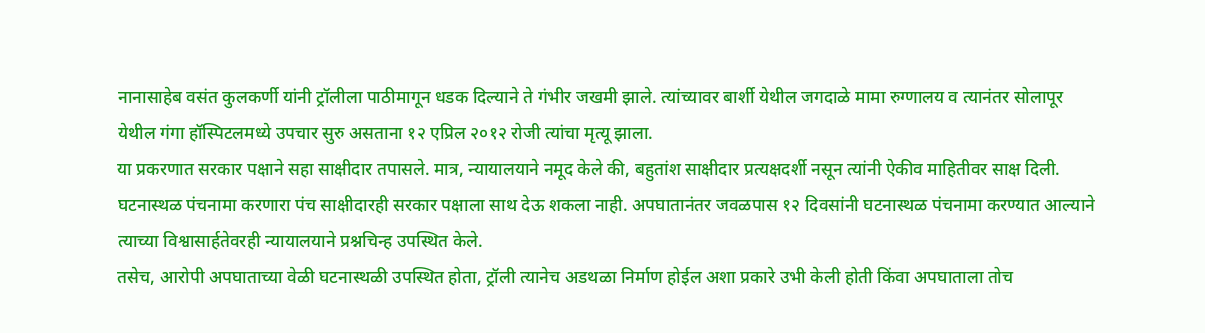नानासाहेब वसंत कुलकर्णी यांनी ट्रॉलीला पाठीमागून धडक दिल्याने ते गंभीर जखमी झाले. त्यांच्यावर बार्शी येथील जगदाळे मामा रुग्णालय व त्यानंतर सोलापूर येथील गंगा हॉस्पिटलमध्ये उपचार सुरु असताना १२ एप्रिल २०१२ रोजी त्यांचा मृत्यू झाला.
या प्रकरणात सरकार पक्षाने सहा साक्षीदार तपासले. मात्र, न्यायालयाने नमूद केले की, बहुतांश साक्षीदार प्रत्यक्षदर्शी नसून त्यांनी ऐकीव माहितीवर साक्ष दिली. घटनास्थळ पंचनामा करणारा पंच साक्षीदारही सरकार पक्षाला साथ देऊ शकला नाही. अपघातानंतर जवळपास १२ दिवसांनी घटनास्थळ पंचनामा करण्यात आल्याने त्याच्या विश्वासार्हतेवरही न्यायालयाने प्रश्नचिन्ह उपस्थित केले.
तसेच, आरोपी अपघाताच्या वेळी घटनास्थळी उपस्थित होता, ट्रॉली त्यानेच अडथळा निर्माण होईल अशा प्रकारे उभी केली होती किंवा अपघाताला तोच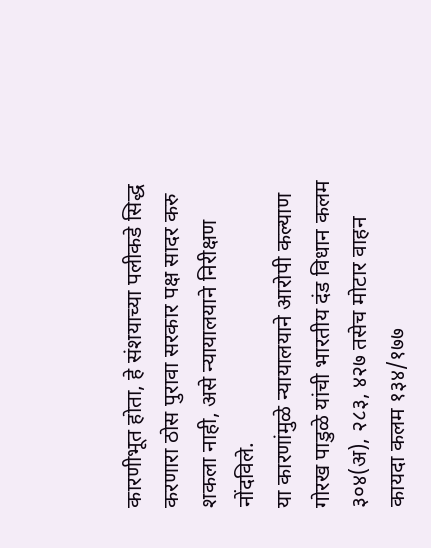कारणीभूत होता, हे संशयाच्या पलीकडे सिद्ध करणारा ठोस पुरावा सरकार पक्ष सादर करु शकला नाही, असे न्यायालयाने निरीक्षण नोंदविले.
या कारणांमुळे न्यायालयाने आरोपी कल्याण गोरख पाडुळे यांची भारतीय दंड विधान कलम ३०४(अ), २८३, ४२७ तसेच मोटार वाहन कायदा कलम १३४/१७७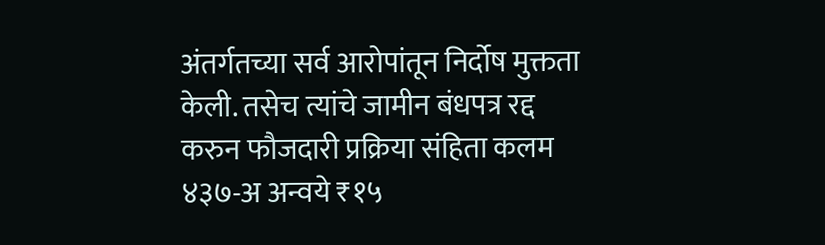अंतर्गतच्या सर्व आरोपांतून निर्दोष मुक्तता केली. तसेच त्यांचे जामीन बंधपत्र रद्द करुन फौजदारी प्रक्रिया संहिता कलम ४३७-अ अन्वये ₹१५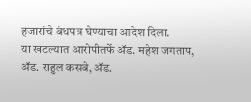हजारांचे बंधपत्र घेण्याचा आदेश दिला.
या खटल्यात आरोपीतर्फे ॲड. महेश जगताप, ॲड. राहुल कसबे, ॲड.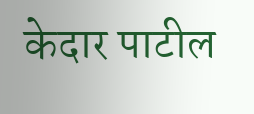केदार पाटील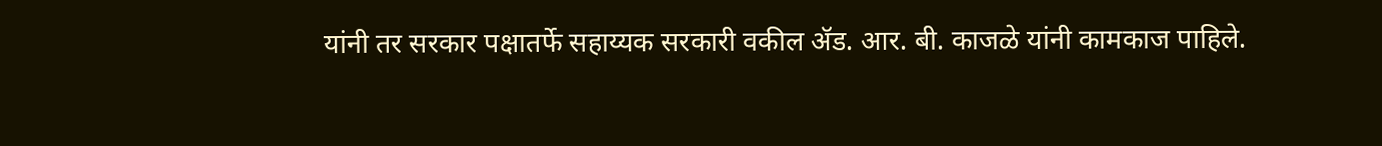यांनी तर सरकार पक्षातर्फे सहाय्यक सरकारी वकील ॲड. आर. बी. काजळे यांनी कामकाज पाहिले.